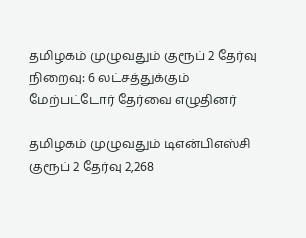தமிழகம் முழுவதும் குரூப் 2 தேர்வு நிறைவு: 6 லட்சத்துக்கும் மேற்பட்டோர் தேர்வை எழுதினர்

தமிழகம் முழுவதும் டிஎன்பிஎஸ்சி குரூப் 2 தேர்வு 2,268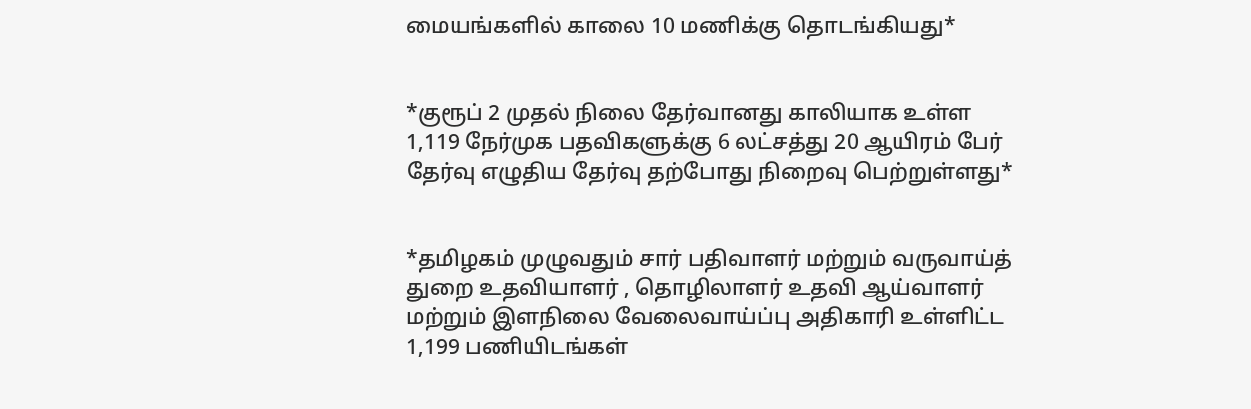மையங்களில் காலை 10 மணிக்கு தொடங்கியது*


*குரூப் 2 முதல் நிலை தேர்வானது காலியாக உள்ள 1,119 நேர்முக பதவிகளுக்கு 6 லட்சத்து 20 ஆயிரம் பேர் தேர்வு எழுதிய தேர்வு தற்போது நிறைவு பெற்றுள்ளது*


*தமிழகம் முழுவதும் சார் பதிவாளர் மற்றும் வருவாய்த் துறை உதவியாளர் , தொழிலாளர் உதவி ஆய்வாளர் மற்றும் இளநிலை வேலைவாய்ப்பு அதிகாரி உள்ளிட்ட 1,199 பணியிடங்கள்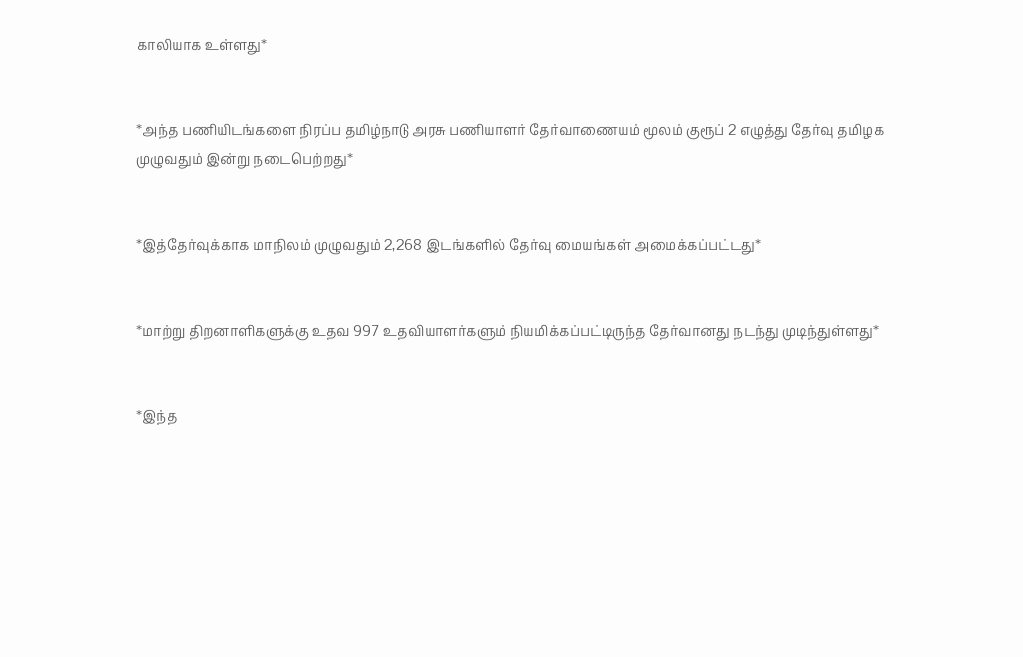காலியாக உள்ளது*


*அந்த பணியிடங்களை நிரப்ப தமிழ்நாடு அரசு பணியாளர் தேர்வாணையம் மூலம் குரூப் 2 எழுத்து தேர்வு தமிழக முழுவதும் இன்று நடைபெற்றது*


*இத்தேர்வுக்காக மாநிலம் முழுவதும் 2,268 இடங்களில் தேர்வு மையங்கள் அமைக்கப்பட்டது*


*மாற்று திறனாளிகளுக்கு உதவ 997 உதவியாளர்களும் நியமிக்கப்பட்டிருந்த தேர்வானது நடந்து முடிந்துள்ளது*


*இந்த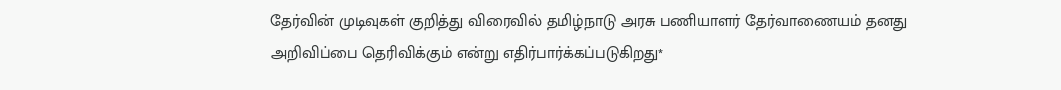தேர்வின் முடிவுகள் குறித்து விரைவில் தமிழ்நாடு அரசு பணியாளர் தேர்வாணையம் தனது அறிவிப்பை தெரிவிக்கும் என்று எதிர்பார்க்கப்படுகிறது*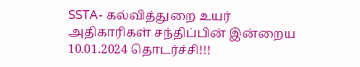SSTA- கல்வித்துறை உயர் அதிகாரிகள் சந்திப்பின் இன்றைய 10.01.2024 தொடர்ச்சி!!!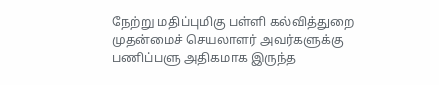நேற்று மதிப்புமிகு பள்ளி கல்வித்துறை முதன்மைச் செயலாளர் அவர்களுக்கு பணிப்பளு அதிகமாக இருந்த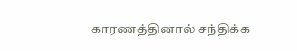காரணத்தினால் சந்திக்க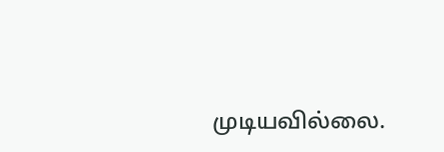முடியவில்லை.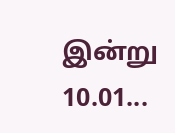இன்று 10.01...